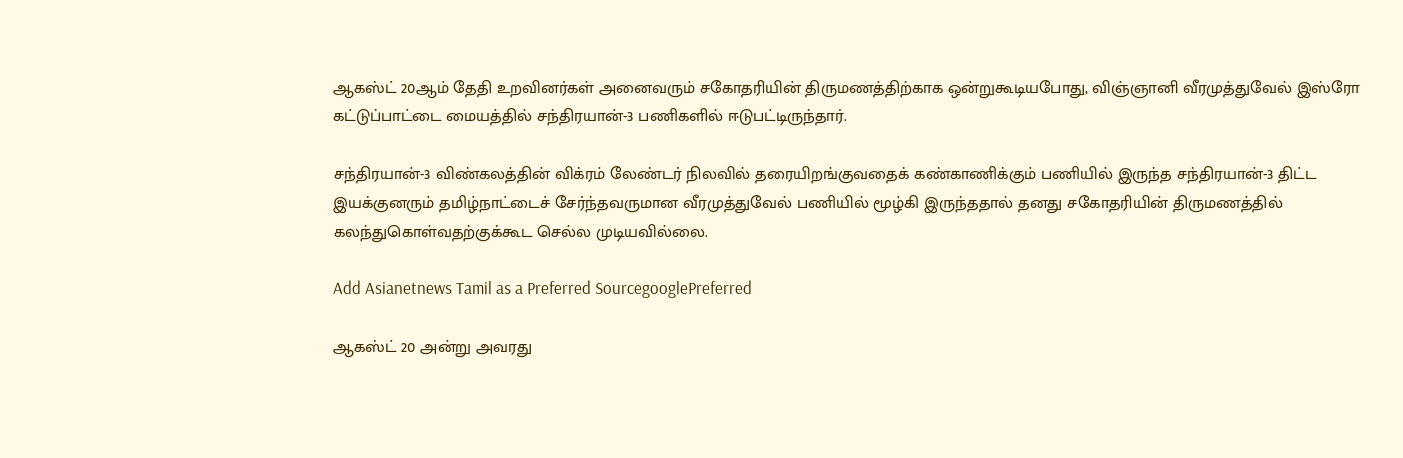ஆகஸ்ட் 20ஆம் தேதி உறவினர்கள் அனைவரும் சகோதரியின் திருமணத்திற்காக ஒன்றுகூடியபோது, விஞ்ஞானி வீரமுத்துவேல் இஸ்ரோ கட்டுப்பாட்டை மையத்தில் சந்திரயான்-3 பணிகளில் ஈடுபட்டிருந்தார்.

சந்திரயான்-3 விண்கலத்தின் விக்ரம் லேண்டர் நிலவில் தரையிறங்குவதைக் கண்காணிக்கும் பணியில் இருந்த சந்திரயான்-3 திட்ட இயக்குனரும் தமிழ்நாட்டைச் சேர்ந்தவருமான வீரமுத்துவேல் பணியில் மூழ்கி இருந்ததால் தனது சகோதரியின் திருமணத்தில் கலந்துகொள்வதற்குக்கூட செல்ல முடியவில்லை.

Add Asianetnews Tamil as a Preferred SourcegooglePreferred

ஆகஸ்ட் 20 அன்று அவரது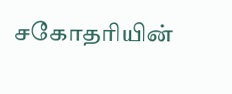சகோதரியின்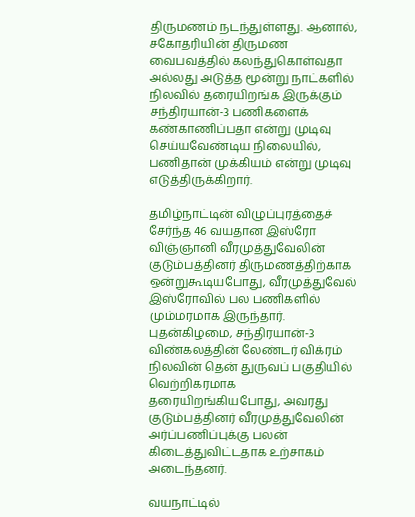திருமணம் நடந்துள்ளது. ஆனால், சகோதரியின் திருமண வைபவத்தில் கலந்துகொள்வதா அல்லது அடுத்த மூன்று நாட்களில் நிலவில் தரையிறங்க இருக்கும் சந்திரயான்-3 பணிகளைக் கண்காணிப்பதா என்று முடிவு செய்யவேண்டிய நிலையில், பணிதான் முக்கியம் என்று முடிவு எடுத்திருக்கிறார்.

தமிழ்நாட்டின் விழுப்புரத்தைச் சேர்ந்த 46 வயதான இஸ்ரோ விஞ்ஞானி வீரமுத்துவேலின் குடும்பத்தினர் திருமணத்திற்காக ஒன்றுகூடியபோது, வீரமுத்துவேல் இஸ்ரோவில் பல பணிகளில் மும்மரமாக இருந்தார். புதன்கிழமை, சந்திரயான்-3 விண்கலத்தின் லேண்டர் விக்ரம் நிலவின் தென் துருவப் பகுதியில் வெற்றிகரமாக தரையிறங்கியபோது, அவரது குடும்பத்தினர் வீரமுத்துவேலின் அர்ப்பணிப்புக்கு பலன் கிடைத்துவிட்டதாக உற்சாகம் அடைந்தனர்.

வயநாட்டில்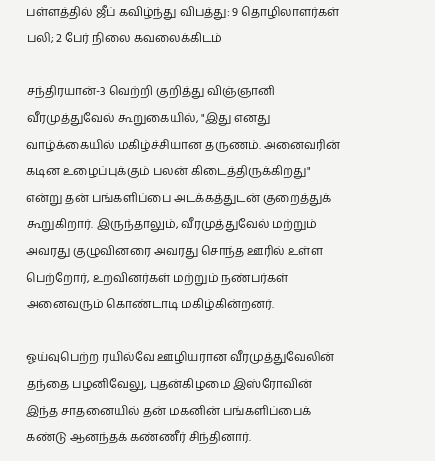பள்ளத்தில் ஜீப் கவிழ்ந்து விபத்து: 9 தொழிலாளர்கள் பலி; 2 பேர் நிலை கவலைக்கிடம்

சந்திரயான்-3 வெற்றி குறித்து விஞ்ஞானி வீரமுத்துவேல் கூறுகையில், "இது எனது வாழ்க்கையில் மகிழ்ச்சியான தருணம். அனைவரின் கடின உழைப்புக்கும் பலன் கிடைத்திருக்கிறது" என்று தன் பங்களிப்பை அடக்கத்துடன் குறைத்துக் கூறுகிறார். இருந்தாலும், வீரமுத்துவேல் மற்றும் அவரது குழுவினரை அவரது சொந்த ஊரில் உள்ள பெற்றோர், உறவினர்கள் மற்றும் நண்பர்கள் அனைவரும் கொண்டாடி மகிழ்கின்றனர்.

ஓய்வுபெற்ற ரயில்வே ஊழியரான வீரமுத்துவேலின் தந்தை பழனிவேலு, புதன்கிழமை இஸ்ரோவின் இந்த சாதனையில் தன் மகனின் பங்களிப்பைக் கண்டு ஆனந்தக் கண்ணீர் சிந்தினார்.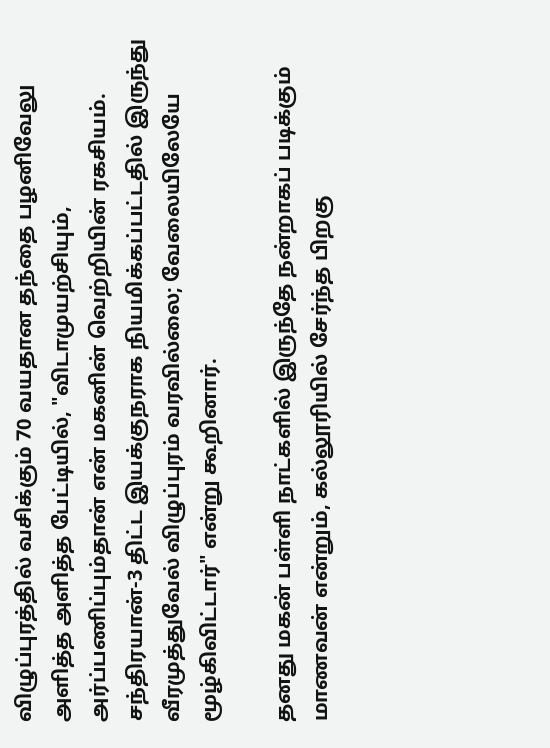விழுப்புரத்தில் வசிக்கும் 70 வயதான தந்தை பழனிவேலு அளித்த அளித்த பேட்டியில், "விடாமுயற்சியும், அர்ப்பணிப்பும்தான் என் மகனின் வெற்றியின் ரகசியம். சந்திரயான்-3 திட்ட இயக்குநராக நியமிக்கப்பட்டதில் இருந்து வீரமுத்துவேல் விழுப்புரம் வரவில்லை; வேலையிலேயே மூழ்கிவிட்டார்" என்று கூறினார்.

தனது மகன் பள்ளி நாட்களில் இருந்தே நன்றாகப் படிக்கும் மாணவன் என்றும், கல்லூரியில் சேர்ந்த பிறகு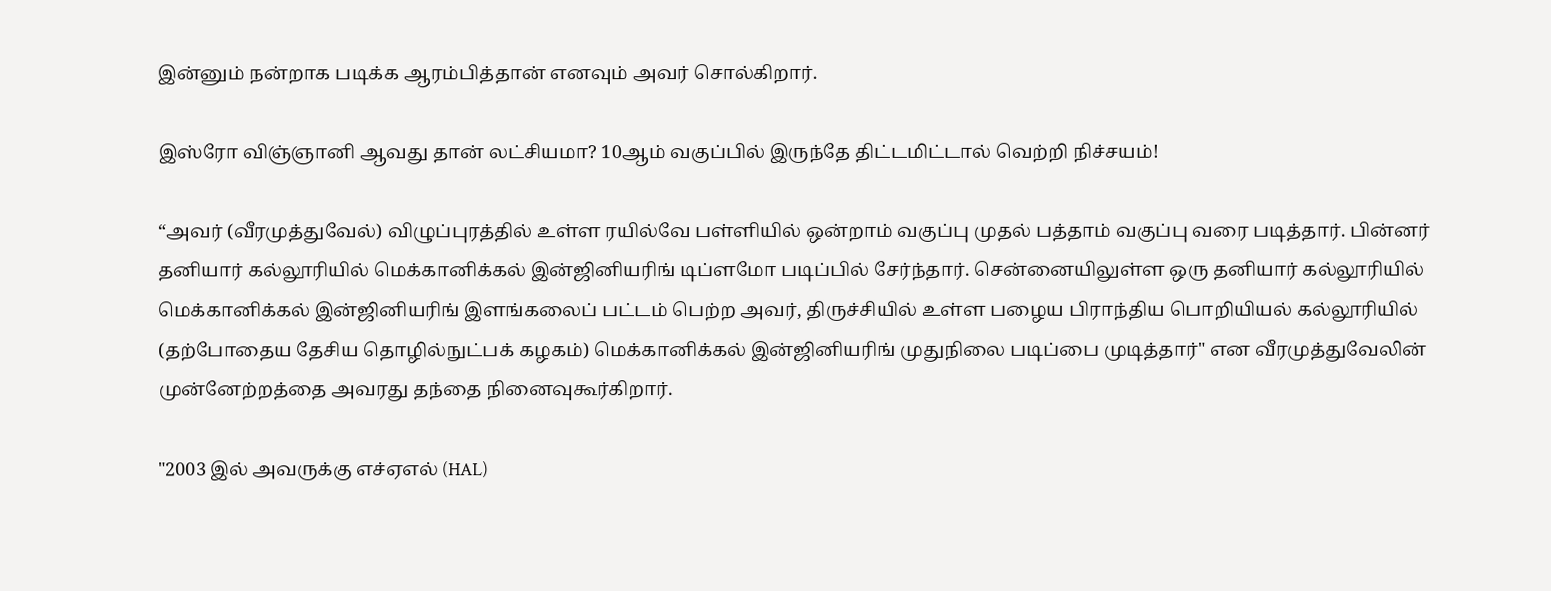இன்னும் நன்றாக படிக்க ஆரம்பித்தான் எனவும் அவர் சொல்கிறார்.

இஸ்ரோ விஞ்ஞானி ஆவது தான் லட்சியமா? 10ஆம் வகுப்பில் இருந்தே திட்டமிட்டால் வெற்றி நிச்சயம்!

“அவர் (வீரமுத்துவேல்) விழுப்புரத்தில் உள்ள ரயில்வே பள்ளியில் ஒன்றாம் வகுப்பு முதல் பத்தாம் வகுப்பு வரை படித்தார். பின்னர் தனியார் கல்லூரியில் மெக்கானிக்கல் இன்ஜினியரிங் டிப்ளமோ படிப்பில் சேர்ந்தார். சென்னையிலுள்ள ஒரு தனியார் கல்லூரியில் மெக்கானிக்கல் இன்ஜினியரிங் இளங்கலைப் பட்டம் பெற்ற அவர், திருச்சியில் உள்ள பழைய பிராந்திய பொறியியல் கல்லூரியில் (தற்போதைய தேசிய தொழில்நுட்பக் கழகம்) மெக்கானிக்கல் இன்ஜினியரிங் முதுநிலை படிப்பை முடித்தார்" என வீரமுத்துவேலின் முன்னேற்றத்தை அவரது தந்தை நினைவுகூர்கிறார்.

"2003 இல் அவருக்கு எச்ஏஎல் (HAL)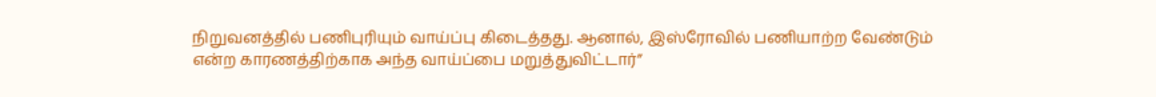நிறுவனத்தில் பணிபுரியும் வாய்ப்பு கிடைத்தது. ஆனால், இஸ்ரோவில் பணியாற்ற வேண்டும் என்ற காரணத்திற்காக அந்த வாய்ப்பை மறுத்துவிட்டார்”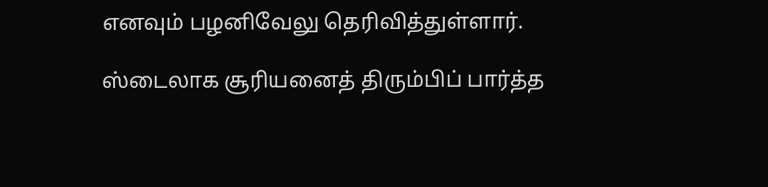எனவும் பழனிவேலு தெரிவித்துள்ளார்.

ஸ்டைலாக சூரியனைத் திரும்பிப் பார்த்த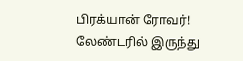பிரக்யான் ரோவர்! லேண்டரில் இருந்து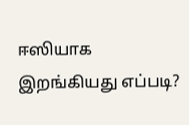ஈஸியாக இறங்கியது எப்படி?